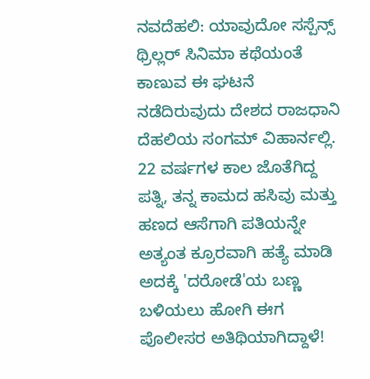ನವದೆಹಲಿ: ಯಾವುದೋ ಸಸ್ಪೆನ್ಸ್ ಥ್ರಿಲ್ಲರ್ ಸಿನಿಮಾ ಕಥೆಯಂತೆ ಕಾಣುವ ಈ ಘಟನೆ ನಡೆದಿರುವುದು ದೇಶದ ರಾಜಧಾನಿ ದೆಹಲಿಯ ಸಂಗಮ್ ವಿಹಾರ್ನಲ್ಲಿ. 22 ವರ್ಷಗಳ ಕಾಲ ಜೊತೆಗಿದ್ದ ಪತ್ನಿ, ತನ್ನ ಕಾಮದ ಹಸಿವು ಮತ್ತು ಹಣದ ಆಸೆಗಾಗಿ ಪತಿಯನ್ನೇ ಅತ್ಯಂತ ಕ್ರೂರವಾಗಿ ಹತ್ಯೆ ಮಾಡಿ ಅದಕ್ಕೆ 'ದರೋಡೆ'ಯ ಬಣ್ಣ ಬಳಿಯಲು ಹೋಗಿ ಈಗ ಪೊಲೀಸರ ಅತಿಥಿಯಾಗಿದ್ದಾಳೆ!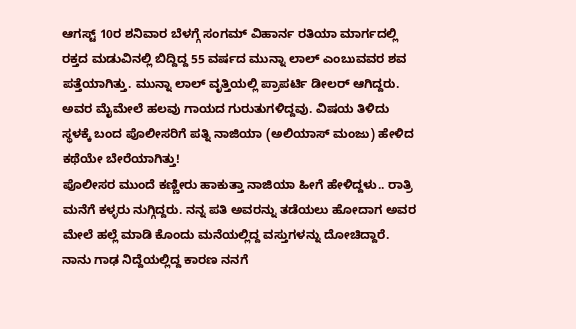ಆಗಸ್ಟ್ 10ರ ಶನಿವಾರ ಬೆಳಗ್ಗೆ ಸಂಗಮ್ ವಿಹಾರ್ನ ರತಿಯಾ ಮಾರ್ಗದಲ್ಲಿ ರಕ್ತದ ಮಡುವಿನಲ್ಲಿ ಬಿದ್ದಿದ್ದ 55 ವರ್ಷದ ಮುನ್ನಾ ಲಾಲ್ ಎಂಬುವವರ ಶವ ಪತ್ತೆಯಾಗಿತ್ತು. ಮುನ್ನಾ ಲಾಲ್ ವೃತ್ತಿಯಲ್ಲಿ ಪ್ರಾಪರ್ಟಿ ಡೀಲರ್ ಆಗಿದ್ದರು. ಅವರ ಮೈಮೇಲೆ ಹಲವು ಗಾಯದ ಗುರುತುಗಳಿದ್ದವು. ವಿಷಯ ತಿಳಿದು ಸ್ಥಳಕ್ಕೆ ಬಂದ ಪೊಲೀಸರಿಗೆ ಪತ್ನಿ ನಾಜಿಯಾ (ಅಲಿಯಾಸ್ ಮಂಜು) ಹೇಳಿದ ಕಥೆಯೇ ಬೇರೆಯಾಗಿತ್ತು!
ಪೊಲೀಸರ ಮುಂದೆ ಕಣ್ಣೀರು ಹಾಕುತ್ತಾ ನಾಜಿಯಾ ಹೀಗೆ ಹೇಳಿದ್ದಳು.. ರಾತ್ರಿ ಮನೆಗೆ ಕಳ್ಳರು ನುಗ್ಗಿದ್ದರು. ನನ್ನ ಪತಿ ಅವರನ್ನು ತಡೆಯಲು ಹೋದಾಗ ಅವರ ಮೇಲೆ ಹಲ್ಲೆ ಮಾಡಿ ಕೊಂದು ಮನೆಯಲ್ಲಿದ್ದ ವಸ್ತುಗಳನ್ನು ದೋಚಿದ್ದಾರೆ. ನಾನು ಗಾಢ ನಿದ್ದೆಯಲ್ಲಿದ್ದ ಕಾರಣ ನನಗೆ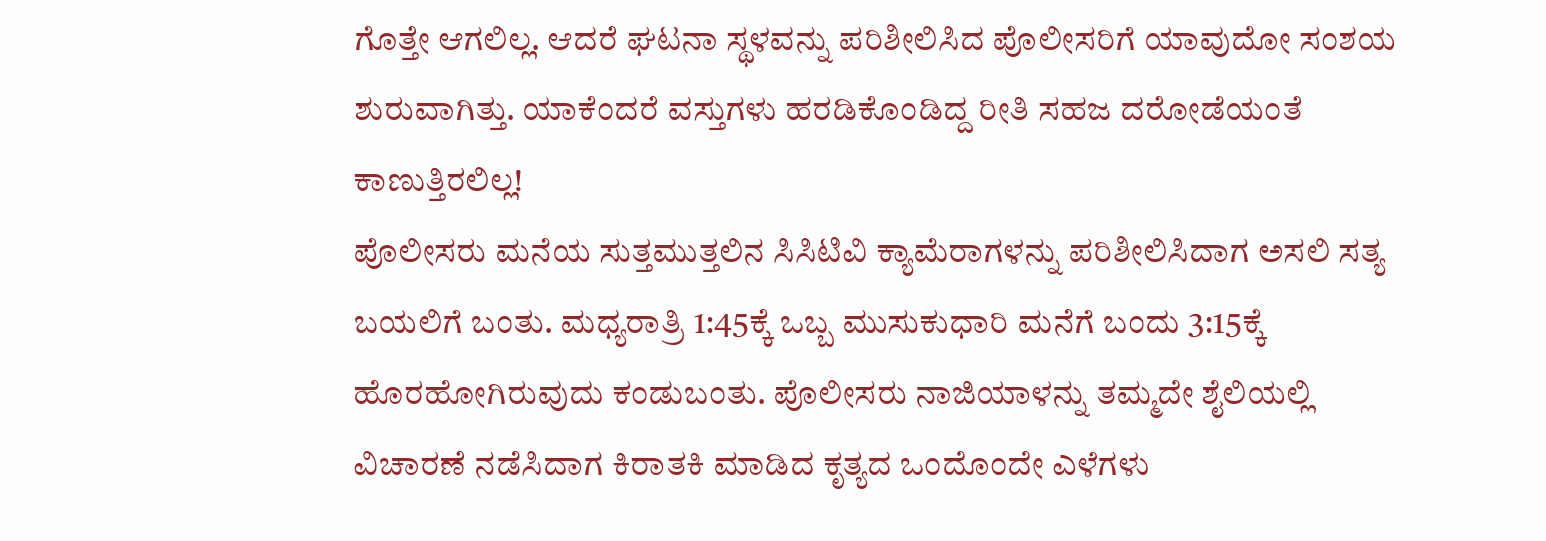ಗೊತ್ತೇ ಆಗಲಿಲ್ಲ. ಆದರೆ ಘಟನಾ ಸ್ಥಳವನ್ನು ಪರಿಶೀಲಿಸಿದ ಪೊಲೀಸರಿಗೆ ಯಾವುದೋ ಸಂಶಯ ಶುರುವಾಗಿತ್ತು. ಯಾಕೆಂದರೆ ವಸ್ತುಗಳು ಹರಡಿಕೊಂಡಿದ್ದ ರೀತಿ ಸಹಜ ದರೋಡೆಯಂತೆ ಕಾಣುತ್ತಿರಲಿಲ್ಲ!
ಪೊಲೀಸರು ಮನೆಯ ಸುತ್ತಮುತ್ತಲಿನ ಸಿಸಿಟಿವಿ ಕ್ಯಾಮೆರಾಗಳನ್ನು ಪರಿಶೀಲಿಸಿದಾಗ ಅಸಲಿ ಸತ್ಯ ಬಯಲಿಗೆ ಬಂತು. ಮಧ್ಯರಾತ್ರಿ 1:45ಕ್ಕೆ ಒಬ್ಬ ಮುಸುಕುಧಾರಿ ಮನೆಗೆ ಬಂದು 3:15ಕ್ಕೆ ಹೊರಹೋಗಿರುವುದು ಕಂಡುಬಂತು. ಪೊಲೀಸರು ನಾಜಿಯಾಳನ್ನು ತಮ್ಮದೇ ಶೈಲಿಯಲ್ಲಿ ವಿಚಾರಣೆ ನಡೆಸಿದಾಗ ಕಿರಾತಕಿ ಮಾಡಿದ ಕೃತ್ಯದ ಒಂದೊಂದೇ ಎಳೆಗಳು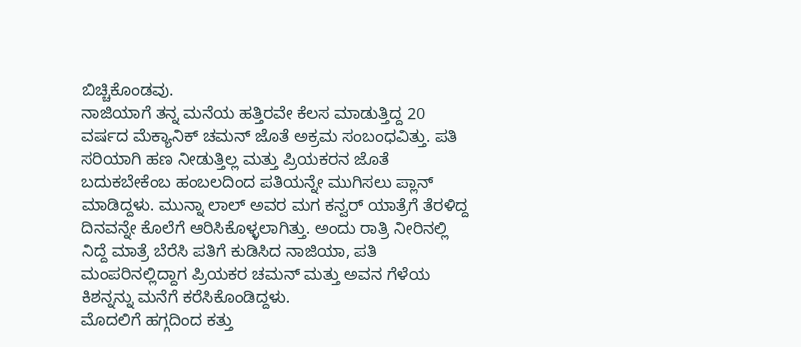ಬಿಚ್ಚಿಕೊಂಡವು.
ನಾಜಿಯಾಗೆ ತನ್ನ ಮನೆಯ ಹತ್ತಿರವೇ ಕೆಲಸ ಮಾಡುತ್ತಿದ್ದ 20 ವರ್ಷದ ಮೆಕ್ಯಾನಿಕ್ ಚಮನ್ ಜೊತೆ ಅಕ್ರಮ ಸಂಬಂಧವಿತ್ತು. ಪತಿ ಸರಿಯಾಗಿ ಹಣ ನೀಡುತ್ತಿಲ್ಲ ಮತ್ತು ಪ್ರಿಯಕರನ ಜೊತೆ ಬದುಕಬೇಕೆಂಬ ಹಂಬಲದಿಂದ ಪತಿಯನ್ನೇ ಮುಗಿಸಲು ಪ್ಲಾನ್ ಮಾಡಿದ್ದಳು. ಮುನ್ನಾ ಲಾಲ್ ಅವರ ಮಗ ಕನ್ವರ್ ಯಾತ್ರೆಗೆ ತೆರಳಿದ್ದ ದಿನವನ್ನೇ ಕೊಲೆಗೆ ಆರಿಸಿಕೊಳ್ಳಲಾಗಿತ್ತು. ಅಂದು ರಾತ್ರಿ ನೀರಿನಲ್ಲಿ ನಿದ್ದೆ ಮಾತ್ರೆ ಬೆರೆಸಿ ಪತಿಗೆ ಕುಡಿಸಿದ ನಾಜಿಯಾ, ಪತಿ ಮಂಪರಿನಲ್ಲಿದ್ದಾಗ ಪ್ರಿಯಕರ ಚಮನ್ ಮತ್ತು ಅವನ ಗೆಳೆಯ ಕಿಶನ್ನನ್ನು ಮನೆಗೆ ಕರೆಸಿಕೊಂಡಿದ್ದಳು.
ಮೊದಲಿಗೆ ಹಗ್ಗದಿಂದ ಕತ್ತು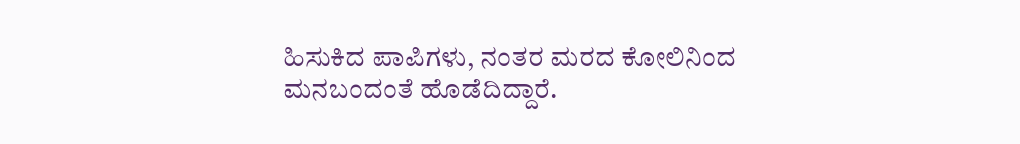ಹಿಸುಕಿದ ಪಾಪಿಗಳು, ನಂತರ ಮರದ ಕೋಲಿನಿಂದ ಮನಬಂದಂತೆ ಹೊಡೆದಿದ್ದಾರೆ.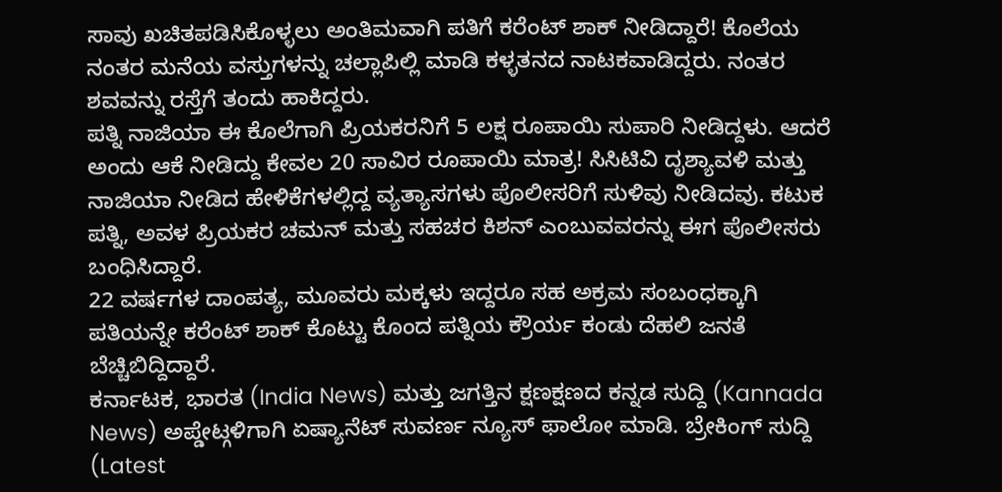ಸಾವು ಖಚಿತಪಡಿಸಿಕೊಳ್ಳಲು ಅಂತಿಮವಾಗಿ ಪತಿಗೆ ಕರೆಂಟ್ ಶಾಕ್ ನೀಡಿದ್ದಾರೆ! ಕೊಲೆಯ ನಂತರ ಮನೆಯ ವಸ್ತುಗಳನ್ನು ಚಲ್ಲಾಪಿಲ್ಲಿ ಮಾಡಿ ಕಳ್ಳತನದ ನಾಟಕವಾಡಿದ್ದರು. ನಂತರ ಶವವನ್ನು ರಸ್ತೆಗೆ ತಂದು ಹಾಕಿದ್ದರು.
ಪತ್ನಿ ನಾಜಿಯಾ ಈ ಕೊಲೆಗಾಗಿ ಪ್ರಿಯಕರನಿಗೆ 5 ಲಕ್ಷ ರೂಪಾಯಿ ಸುಪಾರಿ ನೀಡಿದ್ದಳು. ಆದರೆ ಅಂದು ಆಕೆ ನೀಡಿದ್ದು ಕೇವಲ 20 ಸಾವಿರ ರೂಪಾಯಿ ಮಾತ್ರ! ಸಿಸಿಟಿವಿ ದೃಶ್ಯಾವಳಿ ಮತ್ತು ನಾಜಿಯಾ ನೀಡಿದ ಹೇಳಿಕೆಗಳಲ್ಲಿದ್ದ ವ್ಯತ್ಯಾಸಗಳು ಪೊಲೀಸರಿಗೆ ಸುಳಿವು ನೀಡಿದವು. ಕಟುಕ ಪತ್ನಿ, ಅವಳ ಪ್ರಿಯಕರ ಚಮನ್ ಮತ್ತು ಸಹಚರ ಕಿಶನ್ ಎಂಬುವವರನ್ನು ಈಗ ಪೊಲೀಸರು ಬಂಧಿಸಿದ್ದಾರೆ.
22 ವರ್ಷಗಳ ದಾಂಪತ್ಯ, ಮೂವರು ಮಕ್ಕಳು ಇದ್ದರೂ ಸಹ ಅಕ್ರಮ ಸಂಬಂಧಕ್ಕಾಗಿ ಪತಿಯನ್ನೇ ಕರೆಂಟ್ ಶಾಕ್ ಕೊಟ್ಟು ಕೊಂದ ಪತ್ನಿಯ ಕ್ರೌರ್ಯ ಕಂಡು ದೆಹಲಿ ಜನತೆ ಬೆಚ್ಚಿಬಿದ್ದಿದ್ದಾರೆ.
ಕರ್ನಾಟಕ, ಭಾರತ (India News) ಮತ್ತು ಜಗತ್ತಿನ ಕ್ಷಣಕ್ಷಣದ ಕನ್ನಡ ಸುದ್ದಿ (Kannada News) ಅಪ್ಡೇಟ್ಗಳಿಗಾಗಿ ಏಷ್ಯಾನೆಟ್ ಸುವರ್ಣ ನ್ಯೂಸ್ ಫಾಲೋ ಮಾಡಿ. ಬ್ರೇಕಿಂಗ್ ಸುದ್ದಿ (Latest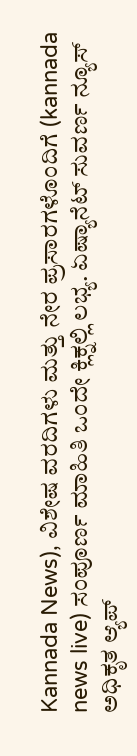Kannada News), ವಿಶೇಷ ವರದಿಗಳು ಮತ್ತು ನೇರ ಪ್ರಸಾರಗಳೊಂದಿಗೆ (kannada news live) ಸಂಪೂರ್ಣ ಮಾಹಿತಿ ಒಂದೇ ಕ್ಲಿಕ್ನಲ್ಲಿ ಲಭ್ಯ. ಏಷ್ಯಾನೆಟ್ ಸುವರ್ಣ ನ್ಯೂಸ್ ಅಧಿಕೃತ ಆ್ಯಪ್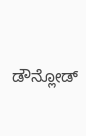ಡೌನ್ಲೋಡ್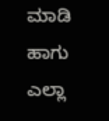ಮಾಡಿ ಹಾಗು ಎಲ್ಲಾ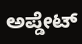ಅಪ್ಡೇಟ್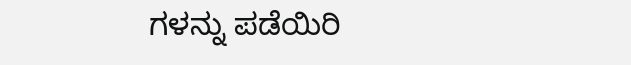ಗಳನ್ನು ಪಡೆಯಿರಿ